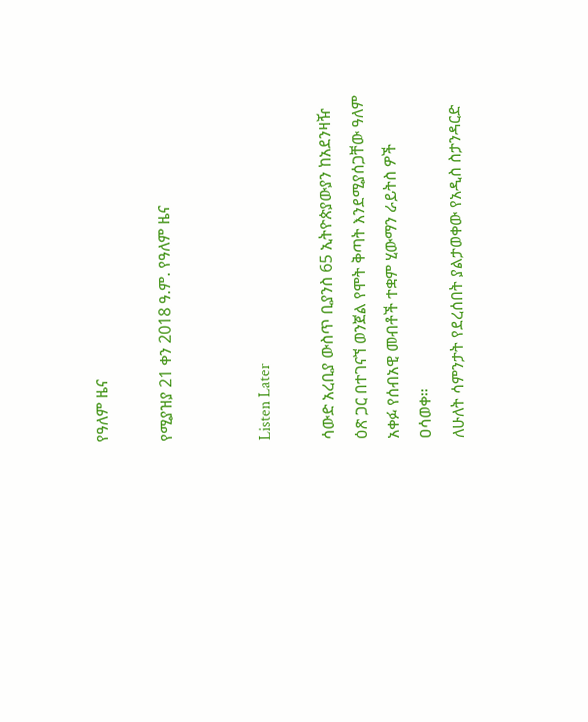የዓለም ዜና

የሚያዝያ 21 ቀን 2018 ዓ.ም. የዓለም ዜና


Listen Later

ሳውድ አረቢያ ውስጥ ቢያንስ 65 ኢትዮጵያውያን ከአደንዛዥ ዕጽ ጋር በተገናኘ ወንጀል የሞት ቅጣት እንደሚያሰጋቸው ዓለም አቀፉ የሰብአዊ መብቶች ተቋም ሂውማን ራይትስ ዎች ዐሳወቀ።
ለሁለት ሳምንታት የደረሰበት ያልታወቀው የአዲስ ስታንዳርድ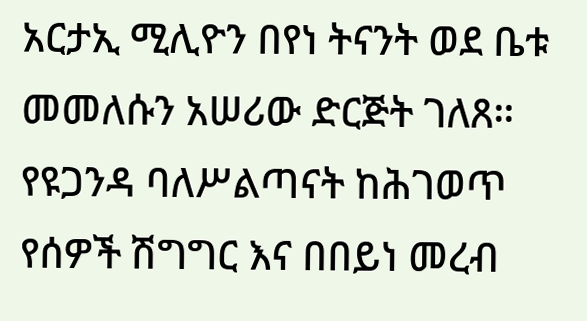አርታኢ ሚሊዮን በየነ ትናንት ወደ ቤቱ መመለሱን አሠሪው ድርጅት ገለጸ።
የዩጋንዳ ባለሥልጣናት ከሕገወጥ የሰዎች ሽግግር እና በበይነ መረብ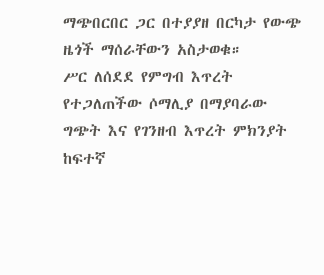ማጭበርበር ጋር በተያያዘ በርካታ የውጭ ዜጎች ማሰራቸውን አስታወቁ።
ሥር ለሰደደ የምግብ እጥረት የተጋለጠችው ሶማሊያ በማያባራው ግጭት እና የገንዘብ እጥረት ምክንያት ከፍተኛ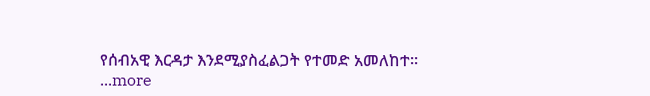የሰብአዊ እርዳታ እንደሚያስፈልጋት የተመድ አመለከተ።
...more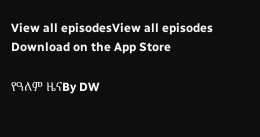View all episodesView all episodes
Download on the App Store

የዓለም ዜናBy DW